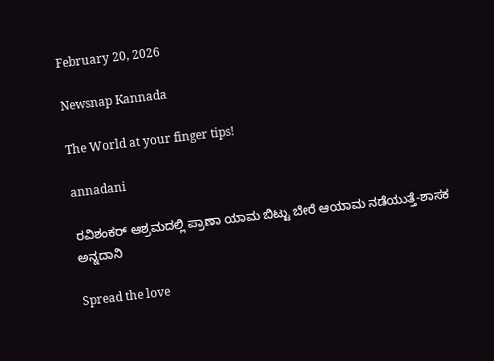February 20, 2026

Newsnap Kannada

The World at your finger tips!

annadani

ರವಿಶಂಕರ್ ಆಶ್ರಮದಲ್ಲಿ ಪ್ರಾಣಾ ಯಾಮ ಬಿಟ್ಟು ಬೇರೆ ಆಯಾಮ‌ ನಡೆಯುತ್ತೆ-ಶಾಸಕ ಅನ್ನದಾನಿ

Spread the love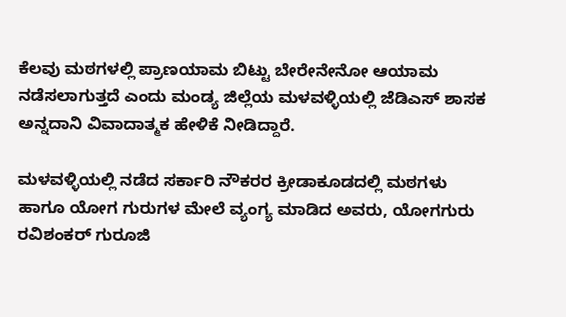ಕೆಲವು ಮಠಗಳಲ್ಲಿ ಪ್ರಾಣಯಾಮ ಬಿಟ್ಟು ಬೇರೇನೇನೋ ಆಯಾಮ ನಡೆಸಲಾಗುತ್ತದೆ ಎಂದು ಮಂಡ್ಯ ಜಿಲ್ಲೆಯ ಮಳವಳ್ಳಿಯಲ್ಲಿ ಜೆಡಿಎಸ್ ಶಾಸಕ ಅನ್ನದಾನಿ ವಿವಾದಾತ್ಮಕ ಹೇಳಿಕೆ ನೀಡಿದ್ದಾರೆ.

ಮಳವಳ್ಳಿಯಲ್ಲಿ ನಡೆದ ಸರ್ಕಾರಿ ನೌಕರರ ಕ್ರೀಡಾಕೂಡದಲ್ಲಿ ಮಠಗಳು‌ ಹಾಗೂ ಯೋಗ ಗುರುಗಳ ಮೇಲೆ ವ್ಯಂಗ್ಯ ಮಾಡಿದ ಅವರು, ಯೋಗಗುರು ರವಿಶಂಕರ್ ಗುರೂಜಿ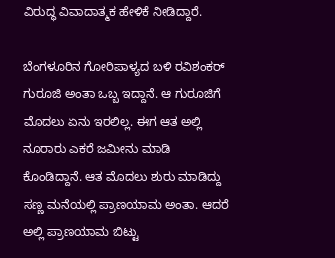ವಿರುದ್ಧ ವಿವಾದಾತ್ಮಕ ಹೇಳಿಕೆ ನೀಡಿದ್ದಾರೆ.

ಬೆಂಗಳೂರಿನ ಗೋರಿಪಾಳ್ಯದ ಬಳಿ ರವಿಶಂಕರ್ ಗುರೂಜಿ ಅಂತಾ ಒಬ್ಬ ಇದ್ದಾನೆ. ಆ ಗುರೂಜಿಗೆ ಮೊದಲು ಏನು ಇರಲಿಲ್ಲ. ಈಗ ಆತ ಅಲ್ಲಿ ನೂರಾರು ಎಕರೆ ಜಮೀನು ಮಾಡಿ ಕೊಂಡಿದ್ದಾನೆ. ಆತ ಮೊದಲು ಶುರು ಮಾಡಿದ್ದು ಸಣ್ಣ ಮನೆಯಲ್ಲಿ ಪ್ರಾಣಯಾಮ ಅಂತಾ. ಆದರೆ ಅಲ್ಲಿ ಪ್ರಾಣಯಾಮ ಬಿಟ್ಟು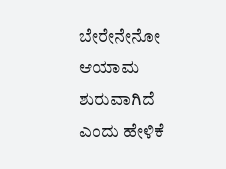ಬೇರೇನೇನೋ ಆಯಾಮ ಶುರುವಾಗಿದೆ ಎಂದು ಹೇಳಿಕೆ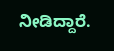ನೀಡಿದ್ದಾರೆ.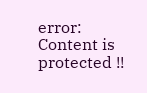error: Content is protected !!